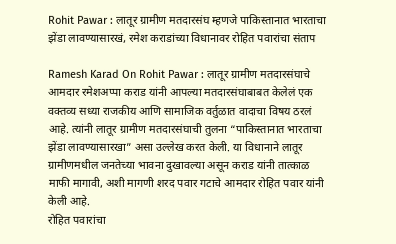Rohit Pawar : लातूर ग्रामीण मतदारसंघ म्हणजे पाकिस्तानात भारताचा झेंडा लावण्यासारखं, रमेश कराडांच्या विधानावर रोहित पवारांचा संताप

Ramesh Karad On Rohit Pawar : लातूर ग्रामीण मतदारसंघाचे आमदार रमेशअप्पा कराड यांनी आपल्या मतदारसंघाबाबत केलेलं एक वक्तव्य सध्या राजकीय आणि सामाजिक वर्तुळात वादाचा विषय ठरलं आहे. त्यांनी लातूर ग्रामीण मतदारसंघाची तुलना “पाकिस्तानात भारताचा झेंडा लावण्यासारखा” असा उल्लेख करत केली. या विधानाने लातूर ग्रामीणमधील जनतेच्या भावना दुखावल्या असून कराड यांनी तात्काळ माफी मागावी, अशी मागणी शरद पवार गटाचे आमदार रोहित पवार यांनी केली आहे.
रोहित पवारांचा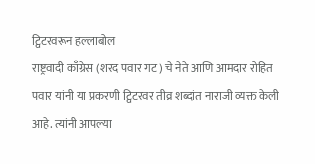ट्विटरवरून हल्लाबोल
राष्ट्रवादी काँग्रेस (शरद पवार गट) चे नेते आणि आमदार रोहित पवार यांनी या प्रकरणी ट्विटरवर तीव्र शब्दांत नाराजी व्यक्त केली आहे. त्यांनी आपल्या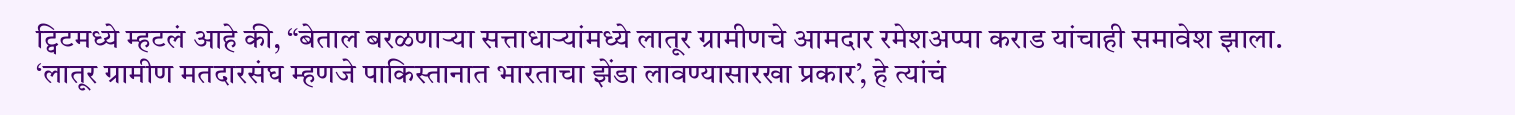ट्विटमध्ये म्हटलं आहे की, “बेताल बरळणाऱ्या सत्ताधाऱ्यांमध्ये लातूर ग्रामीणचे आमदार रमेशअप्पा कराड यांचाही समावेश झाला.
‘लातूर ग्रामीण मतदारसंघ म्हणजे पाकिस्तानात भारताचा झेंडा लावण्यासारखा प्रकार’, हे त्यांचं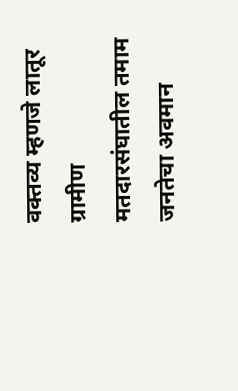वक्तव्य म्हणजे लातूर ग्रामीण मतदारसंघातील तमाम जनतेचा अवमान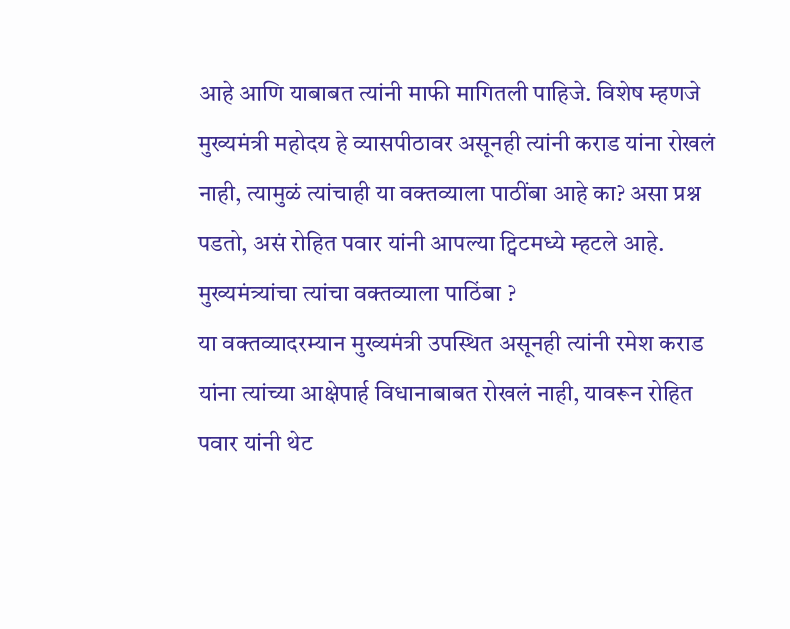आहे आणि याबाबत त्यांनी माफी मागितली पाहिजे. विशेष म्हणजे मुख्यमंत्री महोदय हे व्यासपीठावर असूनही त्यांनी कराड यांना रोखलं नाही, त्यामुळं त्यांचाही या वक्तव्याला पाठींबा आहे का? असा प्रश्न पडतो, असं रोहित पवार यांनी आपल्या ट्विटमध्ये म्हटले आहे.
मुख्यमंत्र्यांचा त्यांचा वक्तव्याला पाठिंबा ?
या वक्तव्यादरम्यान मुख्यमंत्री उपस्थित असूनही त्यांनी रमेश कराड यांना त्यांच्या आक्षेपार्ह विधानाबाबत रोखलं नाही, यावरून रोहित पवार यांनी थेट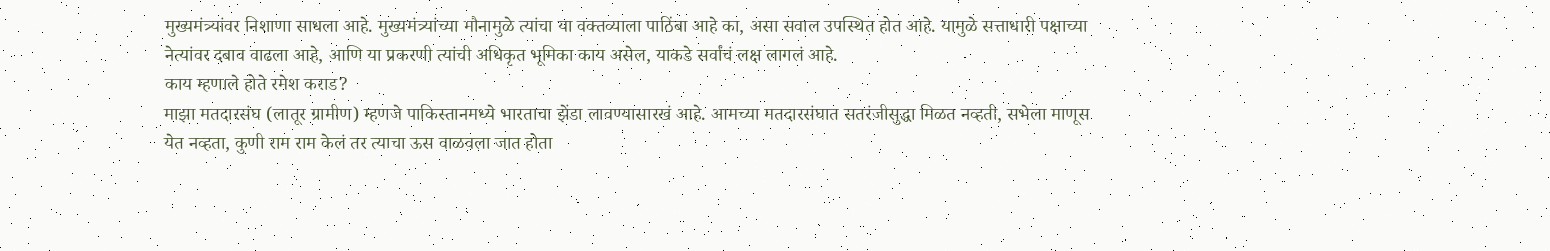मुख्यमंत्र्यांवर निशाणा साधला आहे. मुख्यमंत्र्यांच्या मौनामुळे त्यांचा या वक्तव्याला पाठिंबा आहे का, असा सवाल उपस्थित होत आहे. यामुळे सत्ताधारी पक्षाच्या नेत्यांवर दबाव वाढला आहे, आणि या प्रकरणी त्यांची अधिकृत भूमिका काय असेल, याकडे सर्वांचं लक्ष लागलं आहे.
काय म्हणाले होते रमेश कराड?
माझा मतदारसंघ (लातूर ग्रामीण) म्हणजे पाकिस्तानमध्ये भारताचा झेंडा लावण्यासारखं आहे. आमच्या मतदारसंघात सतरंजीसुद्धा मिळत नव्हती, सभेला माणूस येत नव्हता, कुणी राम राम केलं तर त्याचा ऊस वाळवला जात होता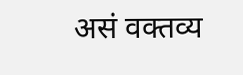असं वक्तव्य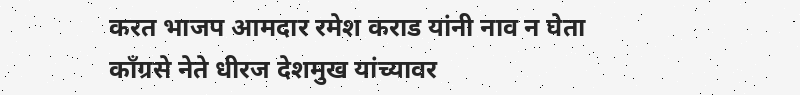करत भाजप आमदार रमेश कराड यांनी नाव न घेता काँग्रसे नेते धीरज देशमुख यांच्यावर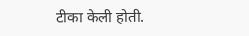टीका केली होती.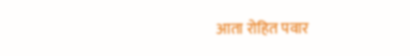आता रोहित पवार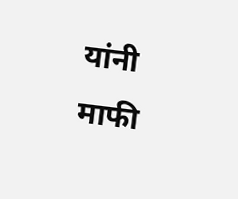यांनी माफी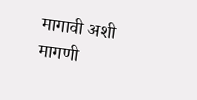मागावी अशी मागणी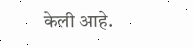केली आहे.